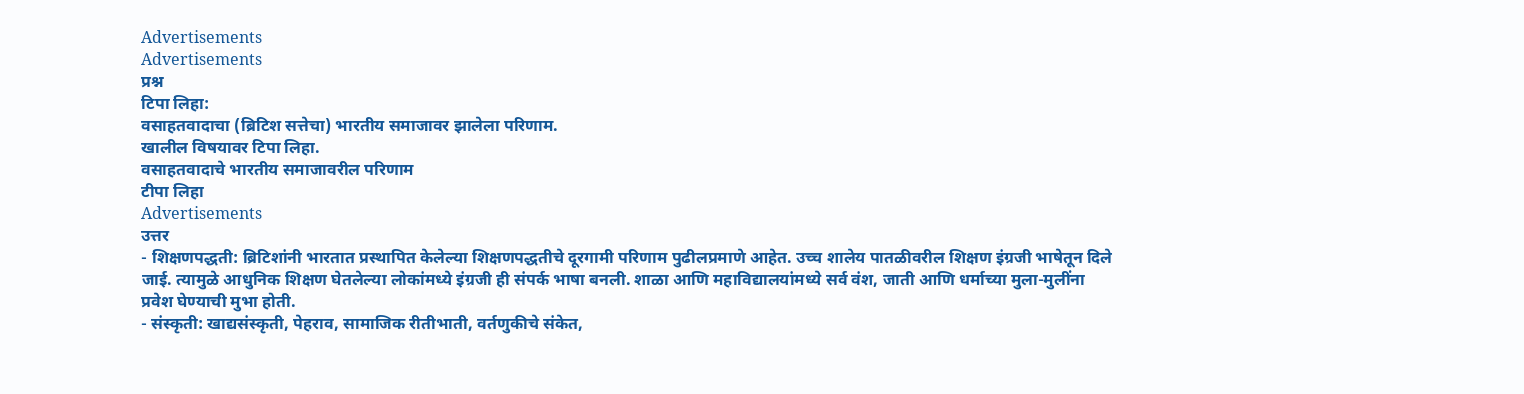Advertisements
Advertisements
प्रश्न
टिपा लिहा:
वसाहतवादाचा (ब्रिटिश सत्तेचा) भारतीय समाजावर झालेला परिणाम.
खालील विषयावर टिपा लिहा.
वसाहतवादाचे भारतीय समाजावरील परिणाम
टीपा लिहा
Advertisements
उत्तर
- शिक्षणपद्धती: ब्रिटिशांनी भारतात प्रस्थापित केलेल्या शिक्षणपद्धतीचे दूरगामी परिणाम पुढीलप्रमाणे आहेत. उच्च शालेय पातळीवरील शिक्षण इंग्रजी भाषेतून दिले जाई. त्यामुळे आधुनिक शिक्षण घेतलेल्या लोकांमध्ये इंग्रजी ही संपर्क भाषा बनली. शाळा आणि महाविद्यालयांमध्ये सर्व वंश, जाती आणि धर्माच्या मुला-मुलींना प्रवेश घेण्याची मुभा होती.
- संस्कृती: खाद्यसंस्कृती, पेहराव, सामाजिक रीतीभाती, वर्तणुकीचे संकेत,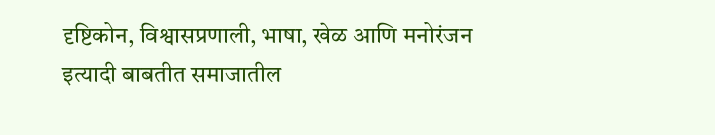दृष्टिकोन, विश्वासप्रणाली, भाषा, खेळ आणि मनोरंजन इत्यादी बाबतीत समाजातील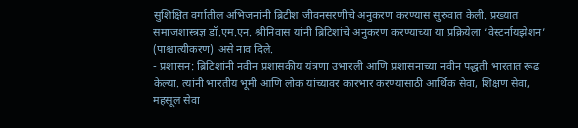सुशिक्षित वर्गातील अभिजनांनी ब्रिटीश जीवनसरणीचे अनुकरण करण्यास सुरुवात केली. प्रख्यात समाजशास्त्रज्ञ डॉ.एम.एन. श्रीनिवास यांनी ब्रिटिशांचे अनुकरण करण्याच्या या प्रक्रियेला ‘वेस्टर्नायझेशन’ (पाश्चात्यीकरण) असे नाव दिले.
- प्रशासन: ब्रिटिशांनी नवीन प्रशासकीय यंत्रणा उभारली आणि प्रशासनाच्या नवीन पद्धती भारतात रूढ केल्या. त्यांनी भारतीय भूमी आणि लोक यांच्यावर कारभार करण्यासाठी आर्थिक सेवा, शिक्षण सेवा, महसूल सेवा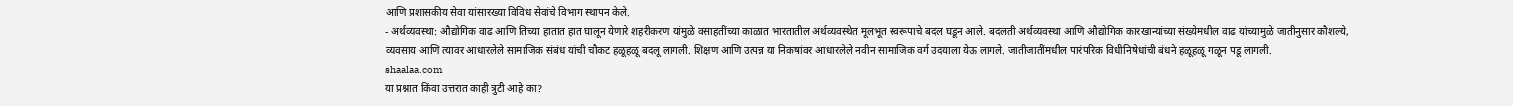आणि प्रशासकीय सेवा यांसारख्या विविध सेवांचे विभाग स्थापन केले.
- अर्थव्यवस्था: औद्योगिक वाढ आणि तिच्या हातात हात घालून येणारे शहरीकरण यांमुळे वसाहतींच्या काळात भारतातील अर्थव्यवस्थेत मूलभूत स्वरूपाचे बदल घडून आले. बदलती अर्थव्यवस्था आणि औद्योगिक कारखान्यांच्या संख्येमधील वाढ यांच्यामुळे जातीनुसार कौशल्ये, व्यवसाय आणि त्यावर आधारलेले सामाजिक संबंध यांची चौकट हळूहळू बदलू लागली. शिक्षण आणि उत्पन्न या निकषांवर आधारलेले नवीन सामाजिक वर्ग उदयाला येऊ लागले. जातीजातींमधील पारंपरिक विधीनिषेधांची बंधने हळूहळू गळून पडू लागली.
shaalaa.com
या प्रश्नात किंवा उत्तरात काही त्रुटी आहे का?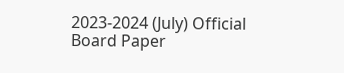2023-2024 (July) Official Board Paper